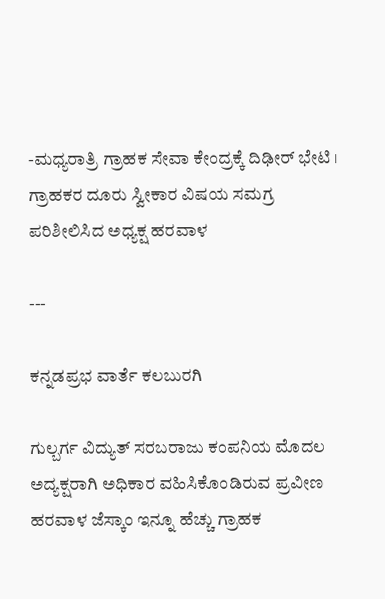-ಮಧ್ಯರಾತ್ರಿ ಗ್ರಾಹಕ ಸೇವಾ ಕೇಂದ್ರಕ್ಕೆ ದಿಢೀರ್‌ ಭೇಟಿ । ಗ್ರಾಹಕರ ದೂರು ಸ್ವೀಕಾರ ವಿಷಯ ಸಮಗ್ರ ಪರಿಶೀಲಿಸಿದ ಅಧ್ಯಕ್ಷ ಹರವಾಳ

---

ಕನ್ನಡಪ್ರಭ ವಾರ್ತೆ ಕಲಬುರಗಿ

ಗುಲ್ಬರ್ಗ ವಿದ್ಯುತ್ ಸರಬರಾಜು ಕಂಪನಿಯ ಮೊದಲ ಅದ್ಯಕ್ಷರಾಗಿ ಅಧಿಕಾರ ವಹಿಸಿಕೊಂಡಿರುವ ಪ್ರವೀಣ ಹರವಾಳ ಜೆಸ್ಕಾಂ ಇನ್ನೂ ಹೆಚ್ಚು ಗ್ರಾಹಕ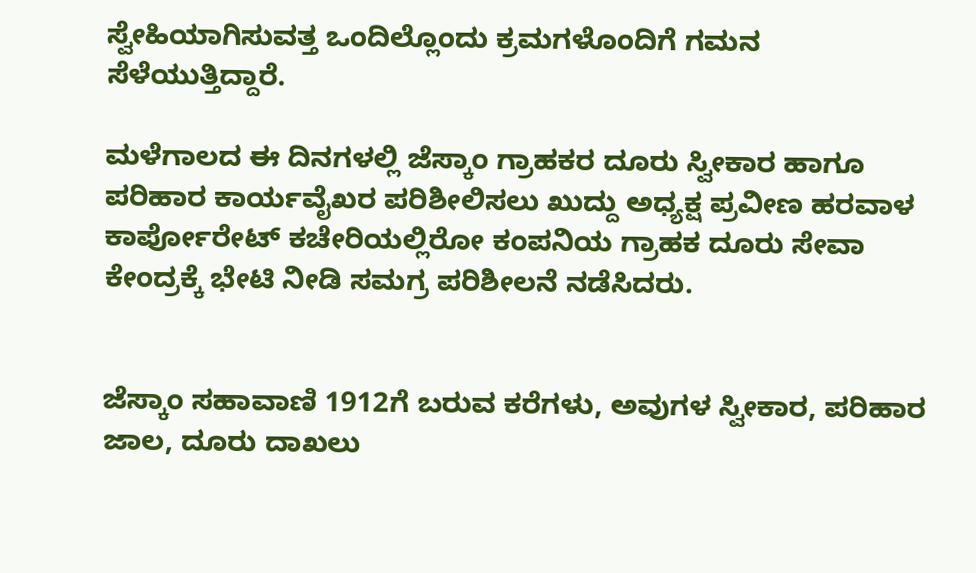ಸ್ವೇಹಿಯಾಗಿಸುವತ್ತ ಒಂದಿಲ್ಲೊಂದು ಕ್ರಮಗಳೊಂದಿಗೆ ಗಮನ ಸೆಳೆಯುತ್ತಿದ್ದಾರೆ.

ಮಳೆಗಾಲದ ಈ ದಿನಗಳಲ್ಲಿ ಜೆಸ್ಕಾಂ ಗ್ರಾಹಕರ ದೂರು ಸ್ವೀಕಾರ ಹಾಗೂ ಪರಿಹಾರ ಕಾರ್ಯವೈಖರ ಪರಿಶೀಲಿಸಲು ಖುದ್ದು ಅಧ್ಯಕ್ಷ ಪ್ರವೀಣ ಹರವಾಳ ಕಾರ್ಪೋರೇಟ್‌ ಕಚೇರಿಯಲ್ಲಿರೋ ಕಂಪನಿಯ ಗ್ರಾಹಕ ದೂರು ಸೇವಾ ಕೇಂದ್ರಕ್ಕೆ ಭೇಟಿ ನೀಡಿ ಸಮಗ್ರ ಪರಿಶೀಲನೆ ನಡೆಸಿದರು.


ಜೆಸ್ಕಾಂ ಸಹಾವಾಣಿ 1912ಗೆ ಬರುವ ಕರೆಗಳು, ಅವುಗಳ ಸ್ವೀಕಾರ, ಪರಿಹಾರ ಜಾಲ, ದೂರು ದಾಖಲು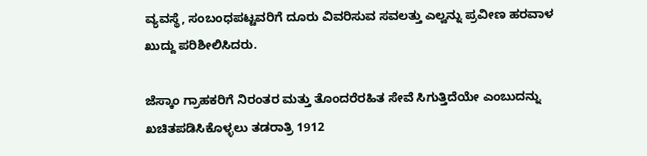ವ್ಯವಸ್ಥೆ, ಸಂಬಂಧಪಟ್ಟವರಿಗೆ ದೂರು ವಿವರಿಸುವ ಸವಲತ್ತು ಎಲ್ವನ್ನು ಪ್ರವೀಣ ಹರವಾಳ ಖುದ್ದು ಪರಿಶೀಲಿಸಿದರು.

ಜೆಸ್ಕಾಂ ಗ್ರಾಹಕರಿಗೆ ನಿರಂತರ ಮತ್ತು ತೊಂದರೆರಹಿತ ಸೇವೆ ಸಿಗುತ್ತಿದೆಯೇ ಎಂಬುದನ್ನು ಖಚಿತಪಡಿಸಿಕೊಳ್ಳಲು ತಡರಾತ್ರಿ 1912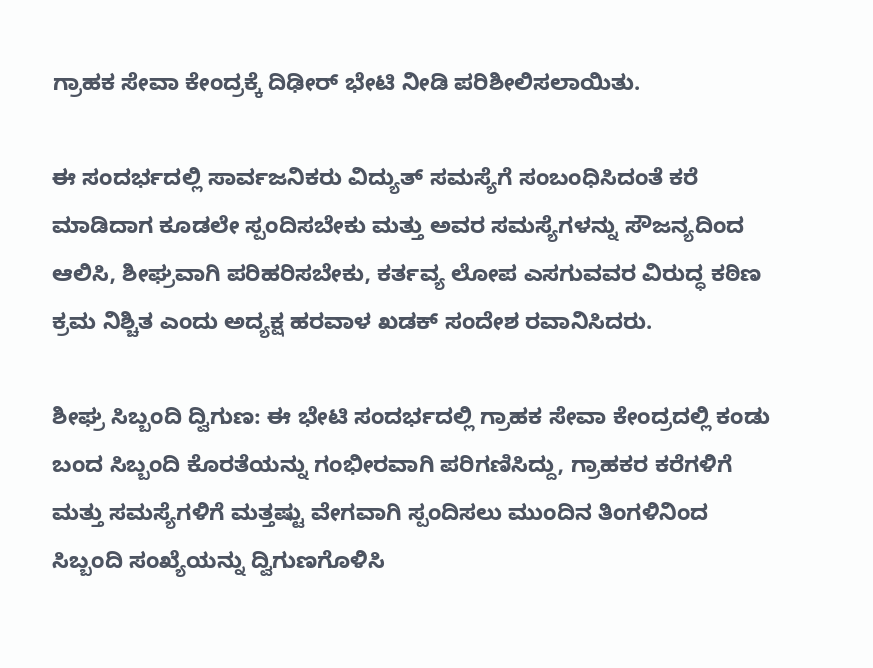ಗ್ರಾಹಕ ಸೇವಾ ಕೇಂದ್ರಕ್ಕೆ ದಿಢೀರ್ ಭೇಟಿ ನೀಡಿ ಪರಿಶೀಲಿಸಲಾಯಿತು.

ಈ ಸಂದರ್ಭದಲ್ಲಿ ಸಾರ್ವಜನಿಕರು ವಿದ್ಯುತ್ ಸಮಸ್ಯೆಗೆ ಸಂಬಂಧಿಸಿದಂತೆ ಕರೆ ಮಾಡಿದಾಗ ಕೂಡಲೇ ಸ್ಪಂದಿಸಬೇಕು ಮತ್ತು ಅವರ ಸಮಸ್ಯೆಗಳನ್ನು ಸೌಜನ್ಯದಿಂದ ಆಲಿಸಿ, ಶೀಘ್ರವಾಗಿ ಪರಿಹರಿಸಬೇಕು, ಕರ್ತವ್ಯ ಲೋಪ ಎಸಗುವವರ ವಿರುದ್ಧ ಕಠಿಣ ಕ್ರಮ ನಿಶ್ಚಿತ ಎಂದು ಅದ್ಯಕ್ಷ ಹರವಾಳ ಖಡಕ್‌ ಸಂದೇಶ ರವಾನಿಸಿದರು.

ಶೀಘ್ರ ಸಿಬ್ಬಂದಿ ದ್ವಿಗುಣ: ಈ ಭೇಟಿ ಸಂದರ್ಭದಲ್ಲಿ ಗ್ರಾಹಕ ಸೇವಾ ಕೇಂದ್ರದಲ್ಲಿ ಕಂಡು ಬಂದ ಸಿಬ್ಬಂದಿ ಕೊರತೆಯನ್ನು ಗಂಭೀರವಾಗಿ ಪರಿಗಣಿಸಿದ್ದು, ಗ್ರಾಹಕರ ಕರೆಗಳಿಗೆ ಮತ್ತು ಸಮಸ್ಯೆಗಳಿಗೆ ಮತ್ತಷ್ಟು ವೇಗವಾಗಿ ಸ್ಪಂದಿಸಲು ಮುಂದಿನ ತಿಂಗಳಿನಿಂದ ಸಿಬ್ಬಂದಿ ಸಂಖ್ಯೆಯನ್ನು ದ್ವಿಗುಣಗೊಳಿಸಿ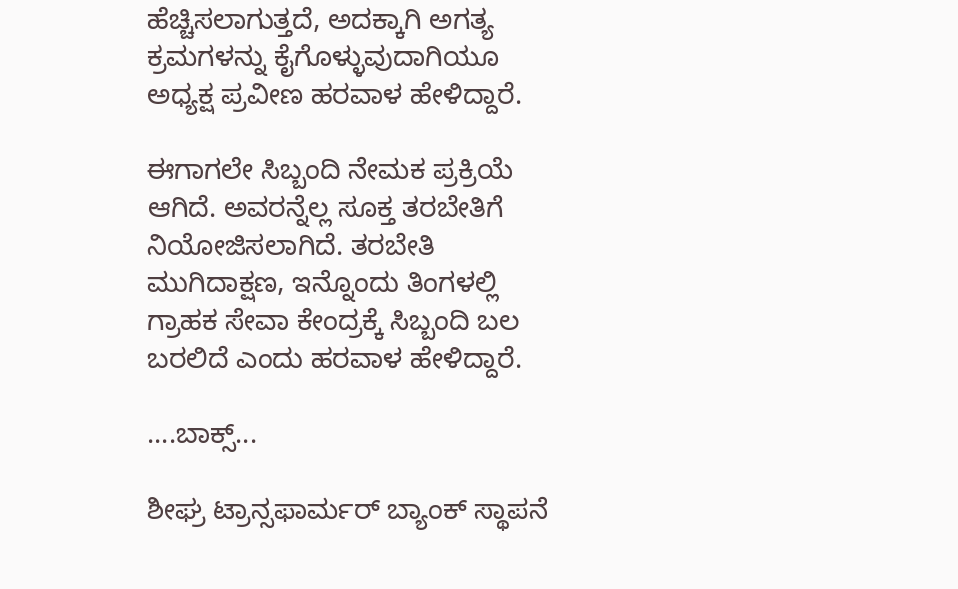ಹೆಚ್ಚಿಸಲಾಗುತ್ತದೆ, ಅದಕ್ಕಾಗಿ ಅಗತ್ಯ ಕ್ರಮಗಳನ್ನು ಕೈಗೊಳ್ಳುವುದಾಗಿಯೂ ಅಧ್ಯಕ್ಷ ಪ್ರವೀಣ ಹರವಾಳ ಹೇಳಿದ್ದಾರೆ.

ಈಗಾಗಲೇ ಸಿಬ್ಬಂದಿ ನೇಮಕ ಪ್ರಕ್ರಿಯೆ ಆಗಿದೆ. ಅವರನ್ನೆಲ್ಲ ಸೂಕ್ತ ತರಬೇತಿಗೆ ನಿಯೋಜಿಸಲಾಗಿದೆ. ತರಬೇತಿ ಮುಗಿದಾಕ್ಷಣ, ಇನ್ನೊಂದು ತಿಂಗಳಲ್ಲಿ ಗ್ರಾಹಕ ಸೇವಾ ಕೇಂದ್ರಕ್ಕೆ ಸಿಬ್ಬಂದಿ ಬಲ ಬರಲಿದೆ ಎಂದು ಹರವಾಳ ಹೇಳಿದ್ದಾರೆ.

....ಬಾಕ್ಸ್‌...

ಶೀಘ್ರ ಟ್ರಾನ್ಸಫಾರ್ಮರ್‌ ಬ್ಯಾಂಕ್‌ ಸ್ಥಾಪನೆ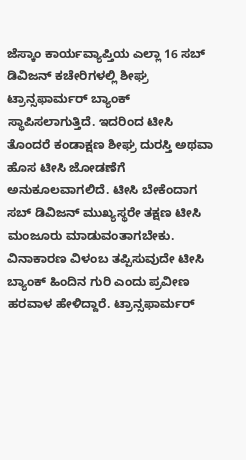ಜೆಸ್ಕಾಂ ಕಾರ್ಯವ್ಯಾಪ್ತಿಯ ಎಲ್ಲಾ 16 ಸಬ್‌ ಡಿವಿಜನ್‌ ಕಚೇರಿಗಳಲ್ಲಿ ಶೀಘ್ರ ಟ್ರಾನ್ಸಫಾರ್ಮರ್‌ ಬ್ಯಾಂಕ್‌ ಸ್ಥಾಪಿಸಲಾಗುತ್ತಿದೆ. ಇದರಿಂದ ಟೀಸಿ ತೊಂದರೆ ಕಂಡಾಕ್ಷಣ ಶೀಘ್ರ ದುರಸ್ತಿ ಅಥವಾ ಹೊಸ ಟೀಸಿ ಜೋಡಣೆಗೆ ಅನುಕೂಲವಾಗಲಿದೆ. ಟೀಸಿ ಬೇಕೆಂದಾಗ ಸಬ್‌ ಡಿವಿಜನ್‌ ಮುಖ್ಯಸ್ಥರೇ ತಕ್ಷಣ ಟೀಸಿ ಮಂಜೂರು ಮಾಡುವಂತಾಗಬೇಕು. ವಿನಾಕಾರಣ ವಿಳಂಬ ತಪ್ಪಿಸುವುದೇ ಟೀಸಿ ಬ್ಯಾಂಕ್‌ ಹಿಂದಿನ ಗುರಿ ಎಂದು ಪ್ರವೀಣ ಹರವಾಳ ಹೇಳಿದ್ದಾರೆ. ಟ್ರಾನ್ಸಫಾರ್ಮರ್‌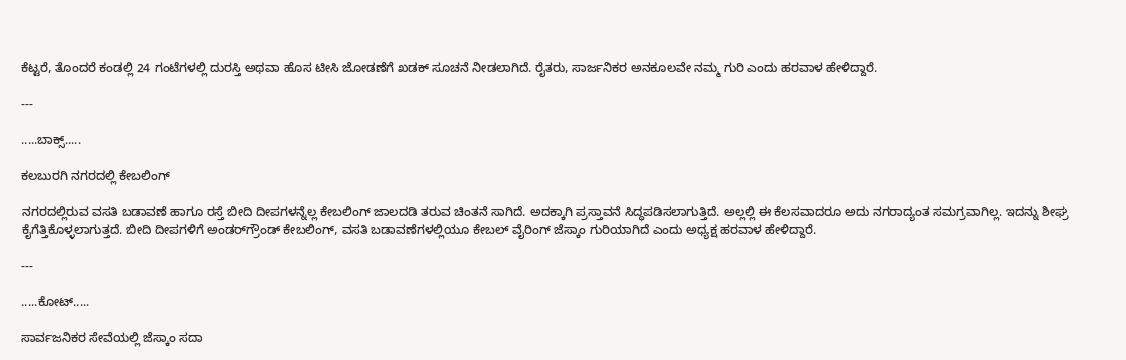ಕೆಟ್ಟರೆ, ತೊಂದರೆ ಕಂಡಲ್ಲಿ 24 ಗಂಟೆಗಳಲ್ಲಿ ದುರಸ್ತಿ ಅಥವಾ ಹೊಸ ಟೀಸಿ ಜೋಡಣೆಗೆ ಖಡಕ್‌ ಸೂಚನೆ ನೀಡಲಾಗಿದೆ. ರೈತರು, ಸಾರ್ಜನಿಕರ ಅನಕೂಲವೇ ನಮ್ಮ ಗುರಿ ಎಂದು ಹರವಾಳ ಹೇಳಿದ್ದಾರೆ.

---

.....ಬಾಕ್ಸ್‌.....

ಕಲಬುರಗಿ ನಗರದಲ್ಲಿ ಕೇಬಲಿಂಗ್‌

ನಗರದಲ್ಲಿರುವ ವಸತಿ ಬಡಾವಣೆ ಹಾಗೂ ರಸ್ತೆ ಬೀದಿ ದೀಪಗಳನ್ನೆಲ್ಲ ಕೇಬಲಿಂಗ್‌ ಜಾಲದಡಿ ತರುವ ಚಿಂತನೆ ಸಾಗಿದೆ. ಅದಕ್ಕಾಗಿ ಪ್ರಸ್ತಾವನೆ ಸಿದ್ಧಪಡಿಸಲಾಗುತ್ತಿದೆ. ಅಲ್ಲಲ್ಲಿ ಈ ಕೆಲಸವಾದರೂ ಅದು ನಗರಾದ್ಯಂತ ಸಮಗ್ರವಾಗಿಲ್ಲ. ಇದನ್ನು ಶೀಘ್ರ ಕೈಗೆತ್ತಿಕೊಳ್ಳಲಾಗುತ್ತದೆ. ಬೀದಿ ದೀಪಗಳಿಗೆ ಅಂಡರ್‌ಗ್ರೌಂಡ್‌ ಕೇಬಲಿಂಗ್‌, ವಸತಿ ಬಡಾವಣೆಗಳಲ್ಲಿಯೂ ಕೇಬಲ್‌ ವೈರಿಂಗ್‌ ಜೆಸ್ಕಾಂ ಗುರಿಯಾಗಿದೆ ಎಂದು ಅಧ್ಯಕ್ಷ ಹರವಾಳ ಹೇಳಿದ್ದಾರೆ.

---

.....ಕೋಟ್‌.....

ಸಾರ್ವಜನಿಕರ ಸೇವೆಯಲ್ಲಿ ಜೆಸ್ಕಾಂ ಸದಾ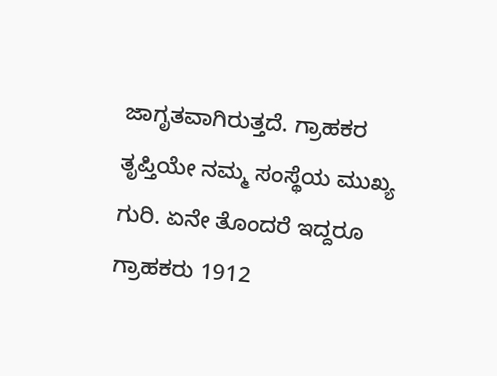ಜಾಗೃತವಾಗಿರುತ್ತದೆ. ಗ್ರಾಹಕರ ತೃಪ್ತಿಯೇ ನಮ್ಮ ಸಂಸ್ಥೆಯ ಮುಖ್ಯ ಗುರಿ. ಏನೇ ತೊಂದರೆ ಇದ್ದರೂ ಗ್ರಾಹಕರು 1912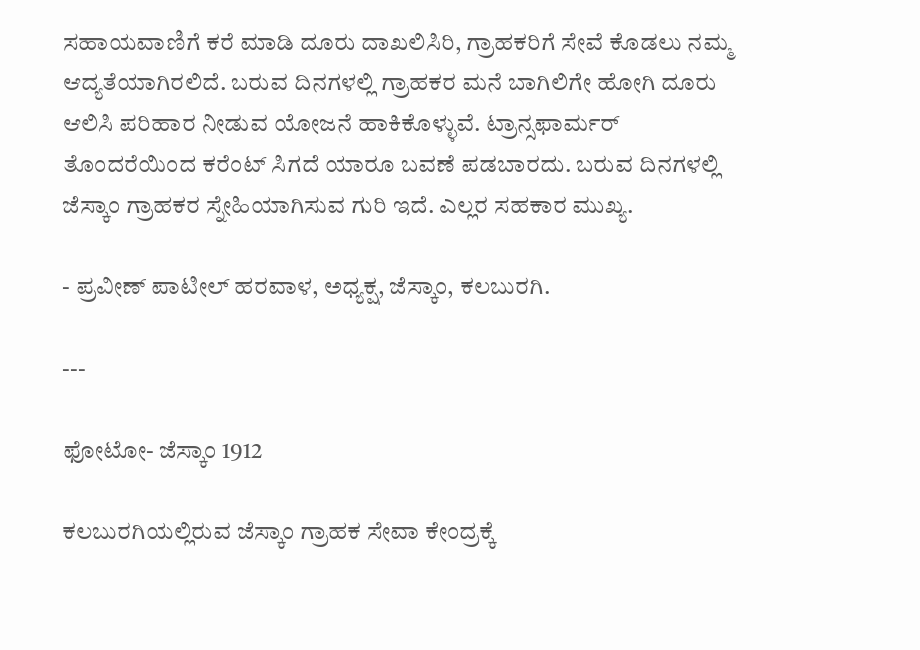ಸಹಾಯವಾಣಿಗೆ ಕರೆ ಮಾಡಿ ದೂರು ದಾಖಲಿಸಿರಿ, ಗ್ರಾಹಕರಿಗೆ ಸೇವೆ ಕೊಡಲು ನಮ್ಮ ಆದ್ಯತೆಯಾಗಿರಲಿದೆ. ಬರುವ ದಿನಗಳಲ್ಲಿ ಗ್ರಾಹಕರ ಮನೆ ಬಾಗಿಲಿಗೇ ಹೋಗಿ ದೂರು ಆಲಿಸಿ ಪರಿಹಾರ ನೀಡುವ ಯೋಜನೆ ಹಾಕಿಕೊಳ್ಳುವೆ. ಟ್ರಾನ್ಸಫಾರ್ಮರ್‌ ತೊಂದರೆಯಿಂದ ಕರೆಂಟ್‌ ಸಿಗದೆ ಯಾರೂ ಬವಣೆ ಪಡಬಾರದು. ಬರುವ ದಿನಗಳಲ್ಲಿ ಜೆಸ್ಕಾಂ ಗ್ರಾಹಕರ ಸ್ನೇಹಿಯಾಗಿಸುವ ಗುರಿ ಇದೆ. ಎಲ್ಲರ ಸಹಕಾರ ಮುಖ್ಯ.

- ಪ್ರವೀಣ್ ಪಾಟೀಲ್ ಹರವಾಳ, ಅಧ್ಯಕ್ಷ, ಜೆಸ್ಕಾಂ, ಕಲಬುರಗಿ.

---

ಫೋಟೋ- ಜೆಸ್ಕಾಂ 1912

ಕಲಬುರಗಿಯಲ್ಲಿರುವ ಜೆಸ್ಕಾಂ ಗ್ರಾಹಕ ಸೇವಾ ಕೇಂದ್ರಕ್ಕೆ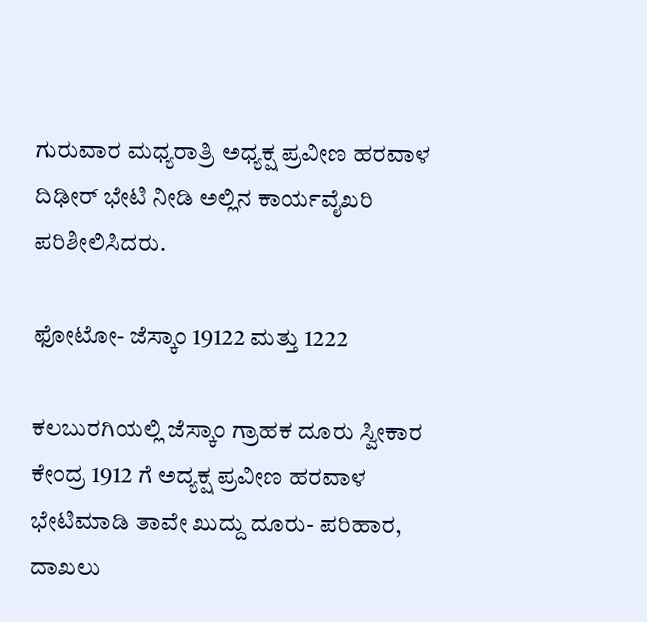ಗುರುವಾರ ಮಧ್ಯರಾತ್ರಿ ಅಧ್ಯಕ್ಷ ಪ್ರವೀಣ ಹರವಾಳ ದಿಢೀರ್‌ ಭೇಟಿ ನೀಡಿ ಅಲ್ಲಿನ ಕಾರ್ಯವೈಖರಿ ಪರಿಶೀಲಿಸಿದರು.

ಫೋಟೋ- ಜೆಸ್ಕಾಂ 19122 ಮತ್ತು 1222

ಕಲಬುರಗಿಯಲ್ಲಿ ಜೆಸ್ಕಾಂ ಗ್ರಾಹಕ ದೂರು ಸ್ವೀಕಾರ ಕೇಂದ್ರ 1912 ಗೆ ಅದ್ಯಕ್ಷ ಪ್ರವೀಣ ಹರವಾಳ ಭೇಟಿಮಾಡಿ ತಾವೇ ಖುದ್ದು ದೂರು- ಪರಿಹಾರ, ದಾಖಲು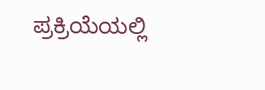ಪ್ರಕ್ರಿಯೆಯಲ್ಲಿ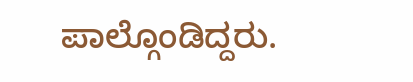ಪಾಲ್ಗೊಂಡಿದ್ದರು.